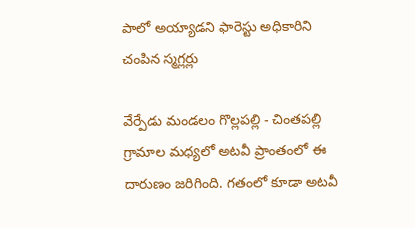పాలో అయ్యాడని ఫారెస్టు అధికారిని చంపిన స్మగ్లర్లు

వేర్పేడు మండలం గొల్లపల్లి - చింతపల్లి గ్రామాల మధ్యలో అటవీ ప్రాంతంలో ఈ దారుణం జరిగింది. గతంలో కూడా అటవీ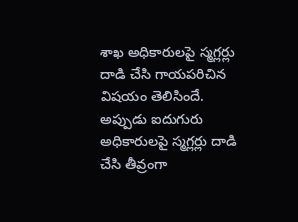శాఖ అధికారులపై స్మగ్లర్లు దాడి చేసి గాయపరిచిన విషయం తెలిసిందే. అప్పుడు ఐదుగురు అధికారులపై స్మగ్లర్లు దాడి చేసి తీవ్రంగా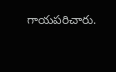గాయపరిచారు.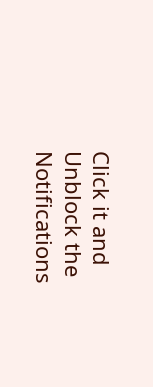Click it and Unblock the Notifications